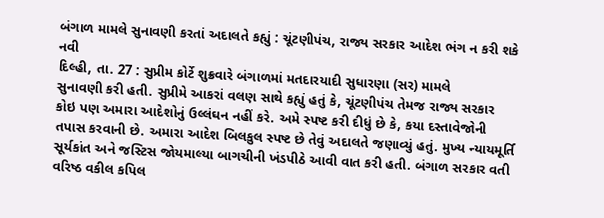બંગાળ મામલે સુનાવણી કરતાં અદાલતે કહ્યું : ચૂંટણીપંચ, રાજ્ય સરકાર આદેશ ભંગ ન કરી શકે
નવી
દિલ્હી, તા. 27 : સુપ્રીમ કોર્ટે શુક્રવારે બંગાળમાં મતદારયાદી સુધારણા (સર) મામલે
સુનાવણી કરી હતી. સુપ્રીમે આકરાં વલણ સાથે કહ્યું હતું કે, ચૂંટણીપંચ તેમજ રાજ્ય સરકાર
કોઇ પણ અમારા આદેશોનું ઉલ્લંઘન નહીં કરે. અમે સ્પષ્ટ કરી દીધું છે કે, કયા દસ્તાવેજોની
તપાસ કરવાની છે. અમારા આદેશ બિલકુલ સ્પષ્ટ છે તેવું અદાલતે જણાવ્યું હતું. મુખ્ય ન્યાયમૂર્તિ
સૂર્યકાંત અને જસ્ટિસ જોયમાલ્યા બાગચીની ખંડપીઠે આવી વાત કરી હતી. બંગાળ સરકાર વતી
વરિષ્ઠ વકીલ કપિલ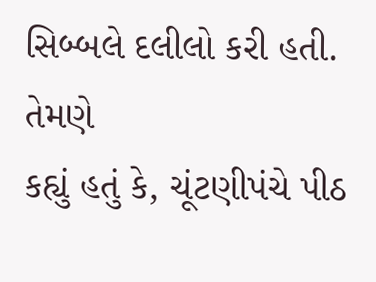સિબ્બલે દલીલો કરી હતી.
તેમણે
કહ્યું હતું કે, ચૂંટણીપંચે પીઠ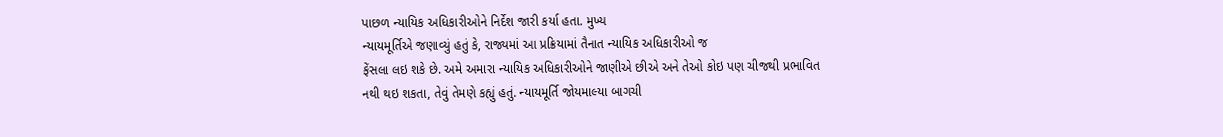પાછળ ન્યાયિક અધિકારીઓને નિર્દેશ જારી કર્યા હતા. મુખ્ય
ન્યાયમૂર્તિએ જણાવ્યું હતું કે, રાજ્યમાં આ પ્રક્રિયામાં તૈનાત ન્યાયિક અધિકારીઓ જ
ફેંસલા લઇ શકે છે. અમે અમારા ન્યાયિક અધિકારીઓને જાણીએ છીએ અને તેઓ કોઇ પણ ચીજથી પ્રભાવિત
નથી થઇ શકતા, તેવું તેમણે કહ્યું હતું. ન્યાયમૂર્તિ જોયમાલ્યા બાગચી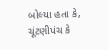બોલ્યા હતા કે,
ચૂંટણીપંચ કે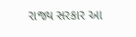રાજ્ય સરકાર આ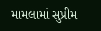મામલામાં સુપ્રીમ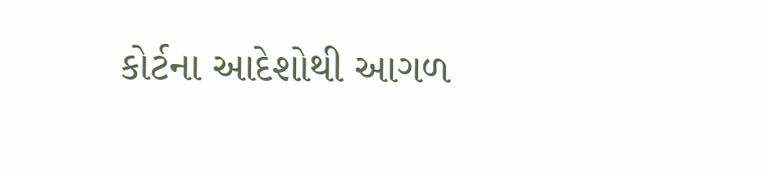કોર્ટના આદેશોથી આગળ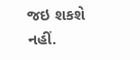જઇ શકશે નહીં.